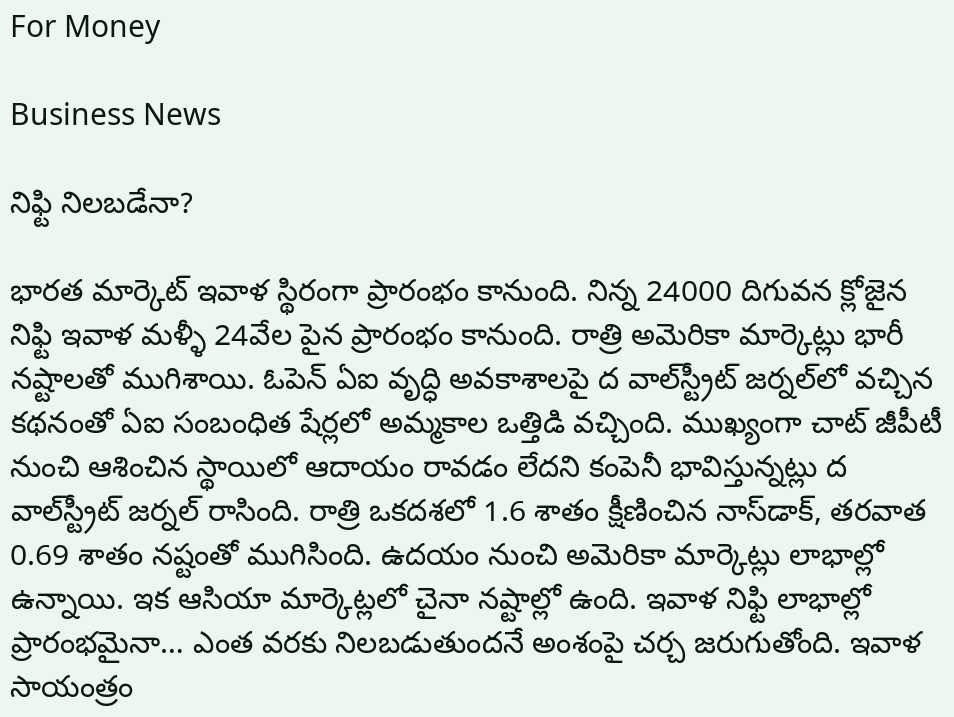For Money

Business News

నిఫ్టి నిలబడేనా?

భారత మార్కెట్‌ ఇవాళ స్థిరంగా ప్రారంభం కానుంది. నిన్న 24000 దిగువన క్లోజైన నిఫ్టి ఇవాళ మళ్ళీ 24వేల పైన ప్రారంభం కానుంది. రాత్రి అమెరికా మార్కెట్లు భారీ నష్టాలతో ముగిశాయి. ఓపెన్‌ ఏఐ వృద్ధి అవకాశాలపై ద వాల్‌స్ట్రీట్‌ జర్నల్‌లో వచ్చిన కథనంతో ఏఐ సంబంధిత షేర్లలో అమ్మకాల ఒత్తిడి వచ్చింది. ముఖ్యంగా చాట్‌ జీపీటీ నుంచి ఆశించిన స్థాయిలో ఆదాయం రావడం లేదని కంపెనీ భావిస్తున్నట్లు ద వాల్‌స్ట్రీట్‌ జర్నల్‌ రాసింది. రాత్రి ఒకదశలో 1.6 శాతం క్షీణించిన నాస్‌డాక్‌, తరవాత 0.69 శాతం నష్టంతో ముగిసింది. ఉదయం నుంచి అమెరికా మార్కెట్లు లాభాల్లో ఉన్నాయి. ఇక ఆసియా మార్కెట్లలో చైనా నష్టాల్లో ఉంది. ఇవాళ నిఫ్టి లాభాల్లో ప్రారంభమైనా… ఎంత వరకు నిలబడుతుందనే అంశంపై చర్చ జరుగుతోంది. ఇవాళ సాయంత్రం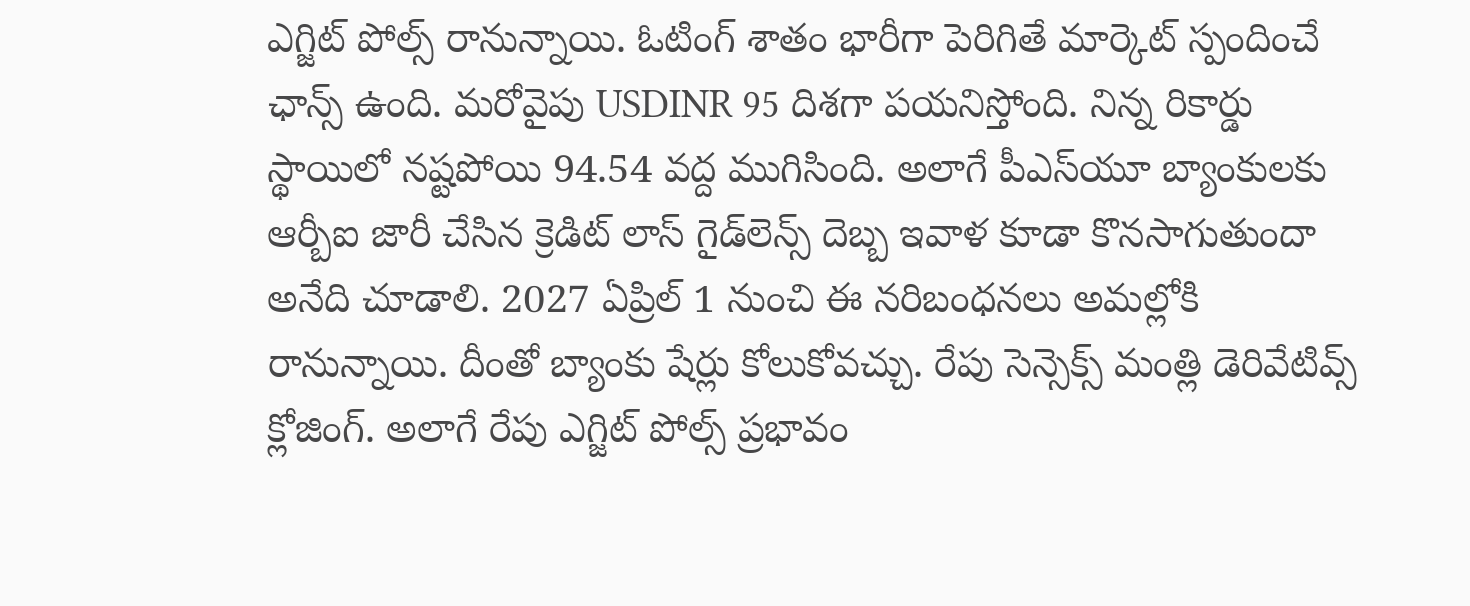ఎగ్జిట్‌ పోల్స్‌ రానున్నాయి. ఓటింగ్‌ శాతం భారీగా పెరిగితే మార్కెట్‌ స్పందించే ఛాన్స్‌ ఉంది. మరోవైపు USDINR 95 దిశగా పయనిస్తోంది. నిన్న రికార్డు స్థాయిలో నష్టపోయి 94.54 వద్ద ముగిసింది. అలాగే పీఎస్‌యూ బ్యాంకులకు ఆర్బీఐ జారీ చేసిన క్రెడిట్‌ లాస్‌ గైడ్‌లెన్స్‌ దెబ్బ ఇవాళ కూడా కొనసాగుతుందా అనేది చూడాలి. 2027 ఏప్రిల్‌ 1 నుంచి ఈ నరిబంధనలు అమల్లోకి రానున్నాయి. దీంతో బ్యాంకు షేర్లు కోలుకోవచ్చు. రేపు సెన్సెక్స్‌ మంత్లి డెరివేటివ్స్‌ క్లోజింగ్‌. అలాగే రేపు ఎగ్జిట్‌ పోల్స్‌ ప్రభావం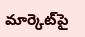మార్కెట్‌పై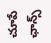చూపే ఛాన్స్‌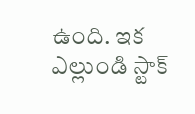ఉంది. ఇక ఎల్లుండి స్టాక్‌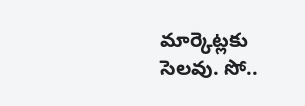మార్కెట్లకు సెలవు. సో..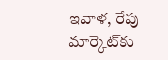ఇవాళ, రేపు మార్కెట్‌కు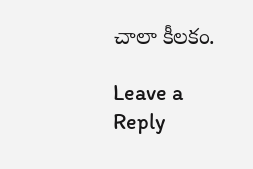చాలా కీలకం.

Leave a Reply